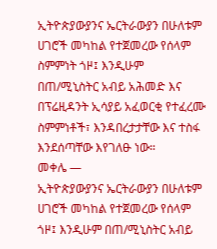ኢትዮጵያውያንና ኤርትራውያን በሁለቱም ሀገሮች መካከል የተጀመረው የሰላም ስምምነት ጎዞ፤ እንዲሁም በጠ/ሚኒስትር አብይ አሕመድ እና በፕሬዚዳንት ኢሳያይ አፈወርቂ የተፈረሙ ስምምነቶች፣ እንዳበረታታቸው እና ተስፋ እንደሰጣቸው እየገለፁ ነው።
መቀሌ —
ኢትዮጵያውያንና ኤርትራውያን በሁለቱም ሀገሮች መካከል የተጀመረው የሰላም ጎዞ፤ እንዲሁም በጠ/ሚኒስትር አብይ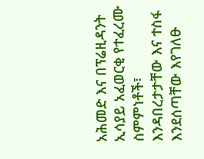አሕመድ እና በፕሬዚዳንት ኢሳያይ አፈወርቂ የተፈረሙ ስምምነቶች፣ እንዳበረታታቸው እና ተስፋ እንደሰጣቸው እየገለፁ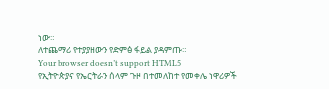ነው።
ለተጨማሪ የተያያዘውን የድምፅ ፋይል ያዳምጡ።
Your browser doesn’t support HTML5
የኢትዮጵያና የኤርትራን ሰላም ጉዞ በተመለከተ የመቀሌ ነዋሪዎች